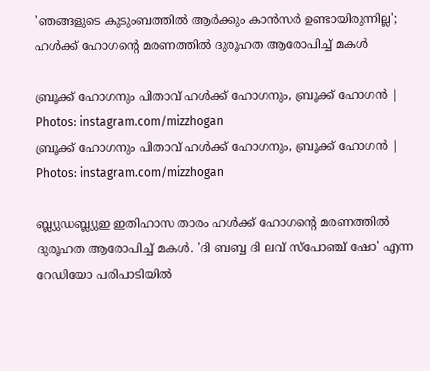'ഞങ്ങളുടെ കുടുംബത്തിൽ ആർക്കും കാൻസർ ഉണ്ടായിരുന്നില്ല'; ഹൾക്ക് ഹോഗന്റെ മരണത്തിൽ ദുരൂഹത ആരോപിച്ച് മകൾ

ബ്രൂക്ക് ഹോഗനും പിതാവ് ഹൾക്ക് ഹോഗനും, ബ്രൂക്ക് ഹോഗൻ | Photos: instagram.com/mizzhogan
ബ്രൂക്ക് ഹോഗനും പിതാവ് ഹൾക്ക് ഹോഗനും, ബ്രൂക്ക് ഹോഗൻ | Photos: instagram.com/mizzhogan

ബ്ല്യുഡബ്ല്യുഇ ഇതിഹാസ താരം ഹള്‍ക്ക് ഹോഗന്റെ മരണത്തില്‍ ദുരൂഹത ആരോപിച്ച് മകള്‍. 'ദി ബബ്ബ ദി ലവ് സ്‌പോഞ്ച് ഷോ' എന്ന റേഡിയോ പരിപാടിയില്‍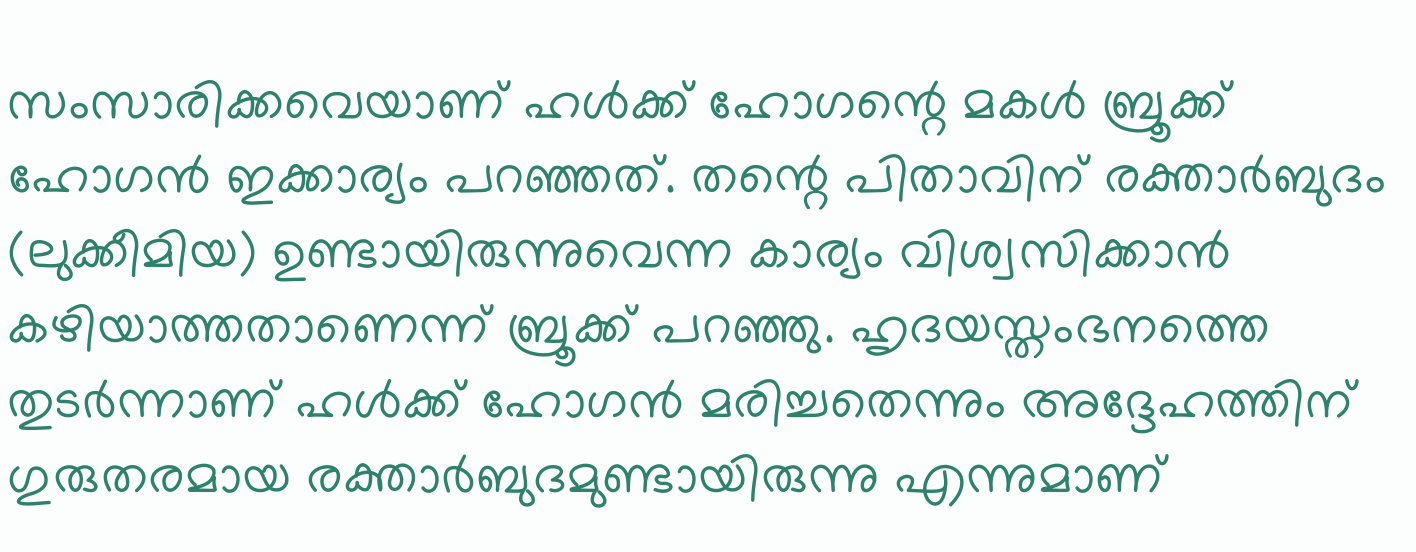സംസാരിക്കവെയാണ് ഹള്‍ക്ക് ഹോഗന്റെ മകള്‍ ബ്രൂക്ക് ഹോഗന്‍ ഇക്കാര്യം പറഞ്ഞത്. തന്റെ പിതാവിന് രക്താര്‍ബുദം (ലുക്കീമിയ) ഉണ്ടായിരുന്നുവെന്ന കാര്യം വിശ്വസിക്കാന്‍ കഴിയാത്തതാണെന്ന് ബ്രൂക്ക് പറഞ്ഞു. ഹൃദയസ്തംഭനത്തെ തുടര്‍ന്നാണ് ഹള്‍ക്ക് ഹോഗന്‍ മരിച്ചതെന്നും അദ്ദേഹത്തിന് ഗുരുതരമായ രക്താര്‍ബുദമുണ്ടായിരുന്നു എന്നുമാണ്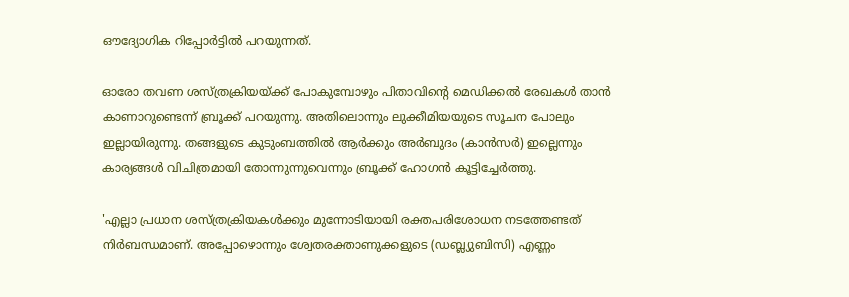ഔദ്യോഗിക റിപ്പോര്‍ട്ടില്‍ പറയുന്നത്.

ഓരോ തവണ ശസ്ത്രക്രിയയ്ക്ക് പോകുമ്പോഴും പിതാവിന്റെ മെഡിക്കല്‍ രേഖകള്‍ താന്‍ കാണാറുണ്ടെന്ന് ബ്രൂക്ക് പറയുന്നു. അതിലൊന്നും ലുക്കീമിയയുടെ സൂചന പോലും ഇല്ലായിരുന്നു. തങ്ങളുടെ കുടുംബത്തില്‍ ആര്‍ക്കും അര്‍ബുദം (കാന്‍സര്‍) ഇല്ലെന്നും കാര്യങ്ങള്‍ വിചിത്രമായി തോന്നുന്നുവെന്നും ബ്രൂക്ക് ഹോഗന്‍ കൂട്ടിച്ചേര്‍ത്തു.

'എല്ലാ പ്രധാന ശസ്ത്രക്രിയകള്‍ക്കും മുന്നോടിയായി രക്തപരിശോധന നടത്തേണ്ടത് നിര്‍ബന്ധമാണ്. അപ്പോഴൊന്നും ശ്വേതരക്താണുക്കളുടെ (ഡബ്ല്യുബിസി) എണ്ണം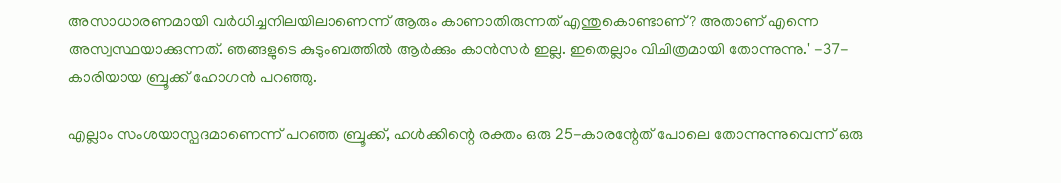അസാധാരണമായി വര്‍ധിച്ചനിലയിലാണെന്ന് ആരും കാണാതിരുന്നത് എന്തുകൊണ്ടാണ്? അതാണ് എന്നെ അസ്വസ്ഥയാക്കുന്നത്. ഞങ്ങളുടെ കുടുംബത്തില്‍ ആര്‍ക്കും കാന്‍സര്‍ ഇല്ല. ഇതെല്ലാം വിചിത്രമായി തോന്നുന്നു.' -37-കാരിയായ ബ്രൂക്ക് ഹോഗന്‍ പറഞ്ഞു.

എല്ലാം സംശയാസ്പദമാണെന്ന് പറഞ്ഞ ബ്രൂക്ക്, ഹള്‍ക്കിന്റെ രക്തം ഒരു 25-കാരന്റേത് പോലെ തോന്നുന്നുവെന്ന് ഒരു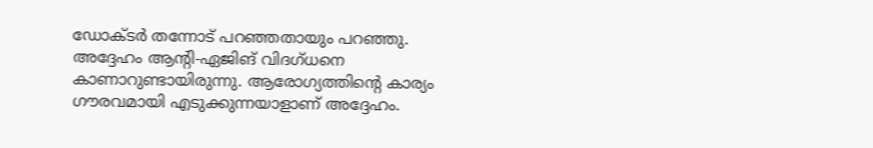ഡോക്ടര്‍ തന്നോട് പറഞ്ഞതായും പറഞ്ഞു. അദ്ദേഹം ആന്റി-ഏജിങ് വിദഗ്ധനെ കാണാറുണ്ടായിരുന്നു. ആരോഗ്യത്തിന്റെ കാര്യം ഗൗരവമായി എടുക്കുന്നയാളാണ് അദ്ദേഹം.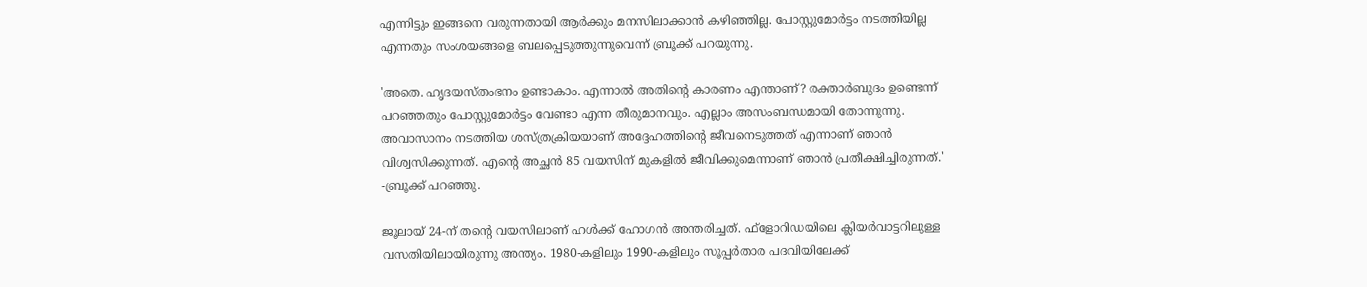എന്നിട്ടും ഇങ്ങനെ വരുന്നതായി ആര്‍ക്കും മനസിലാക്കാന്‍ കഴിഞ്ഞില്ല. പോസ്റ്റുമോര്‍ട്ടം നടത്തിയില്ല എന്നതും സംശയങ്ങളെ ബലപ്പെടുത്തുന്നുവെന്ന് ബ്രൂക്ക് പറയുന്നു.

'അതെ. ഹൃദയസ്തംഭനം ഉണ്ടാകാം. എന്നാല്‍ അതിന്റെ കാരണം എന്താണ്? രക്താര്‍ബുദം ഉണ്ടെന്ന് പറഞ്ഞതും പോസ്റ്റുമോര്‍ട്ടം വേണ്ടാ എന്ന തീരുമാനവും. എല്ലാം അസംബന്ധമായി തോന്നുന്നു. അവാസാനം നടത്തിയ ശസ്ത്രക്രിയയാണ് അദ്ദേഹത്തിന്റെ ജീവനെടുത്തത് എന്നാണ് ഞാന്‍ വിശ്വസിക്കുന്നത്. എന്റെ അച്ഛന്‍ 85 വയസിന് മുകളില്‍ ജീവിക്കുമെന്നാണ് ഞാന്‍ പ്രതീക്ഷിച്ചിരുന്നത്.' -ബ്രൂക്ക് പറഞ്ഞു.

ജൂലായ് 24-ന് തന്റെ വയസിലാണ് ഹള്‍ക്ക് ഹോഗന്‍ അന്തരിച്ചത്. ഫ്‌ളോറിഡയിലെ ക്ലിയര്‍വാട്ടറിലുള്ള വസതിയിലായിരുന്നു അന്ത്യം. 1980-കളിലും 1990-കളിലും സൂപ്പര്‍താര പദവിയിലേക്ക്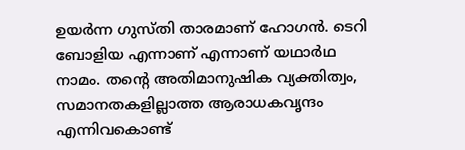ഉയര്‍ന്ന ഗുസ്തി താരമാണ് ഹോഗന്‍. ടെറി ബോളിയ എന്നാണ് എന്നാണ് യഥാര്‍ഥ നാമം. തന്റെ അതിമാനുഷിക വ്യക്തിത്വം, സമാനതകളില്ലാത്ത ആരാധകവൃന്ദം എന്നിവകൊണ്ട്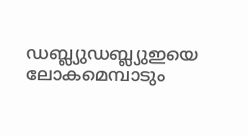ഡബ്ല്യുഡബ്ല്യുഇയെ ലോകമെമ്പാടും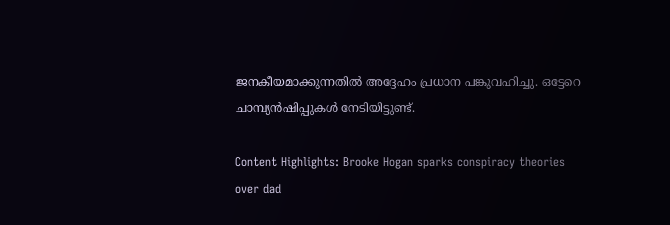ജനകീയമാക്കുന്നതില്‍ അദ്ദേഹം പ്രധാന പങ്കുവഹിച്ചു. ഒട്ടേറെ ചാമ്പ്യന്‍ഷിപ്പുകള്‍ നേടിയിട്ടുണ്ട്.

Content Highlights: Brooke Hogan sparks conspiracy theories over dad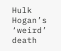Hulk Hogan’s ‘weird’ death